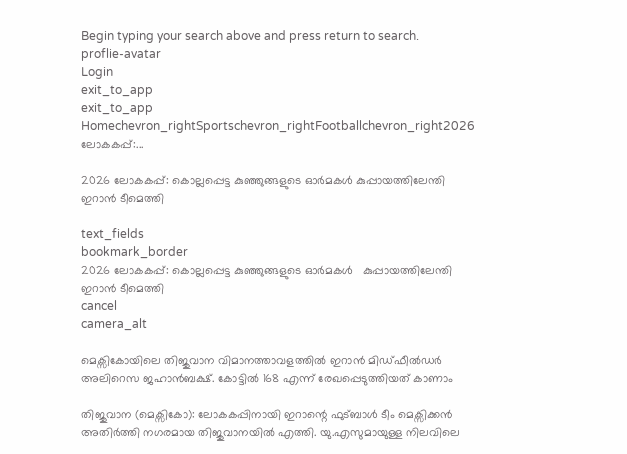Begin typing your search above and press return to search.
proflie-avatar
Login
exit_to_app
exit_to_app
Homechevron_rightSportschevron_rightFootballchevron_right2026 ലോകകപ്പ്:...

2026 ലോകകപ്പ്: കൊല്ലപ്പെട്ട കുഞ്ഞുങ്ങളുടെ ഓർമകൾ കുപ്പായത്തിലേന്തി ഇറാൻ ടീമെത്തി

text_fields
bookmark_border
2026 ലോകകപ്പ്: കൊല്ലപ്പെട്ട കുഞ്ഞുങ്ങളുടെ ഓർമകൾ   കുപ്പായത്തിലേന്തി ഇറാൻ ടീമെത്തി
cancel
camera_alt

മെക്സികോയിലെ തിജുവാന വിമാനത്താവളത്തിൽ ഇറാൻ മിഡ്ഫീൽഡർ അലിറെസ ജഹാൻബക്ഷ്. കോട്ടിൽ 168 എന്ന് രേഖപ്പെടുത്തിയത് കാണാം

തിജുവാന (മെക്സികോ): ലോകകപ്പിനായി ഇറാന്റെ ഫുട്ബാൾ ടീം മെക്സിക്കൻ അതിർത്തി നഗരമായ തിജുവാനയിൽ എത്തി. യു.എസുമായുള്ള നിലവിലെ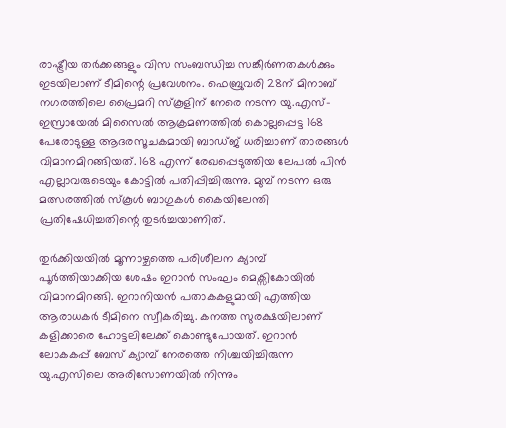രാഷ്ട്രീയ തർക്കങ്ങളും വിസ സംബന്ധിച്ച സങ്കീർണതകൾക്കും ഇടയിലാണ് ടീമിന്റെ പ്രവേശനം. ഫെബ്രുവരി 28ന് മിനാബ് നഗരത്തിലെ പ്രൈമറി സ്കൂളിന് നേരെ നടന്ന യു.എസ്-ഇസ്രായേൽ മിസൈൽ ആക്രമണത്തിൽ കൊല്ലപ്പെട്ട 168 പേരോടുള്ള ആദരസൂചകമായി ബാഡ്ജ് ധരിച്ചാണ് താരങ്ങൾ വിമാനമിറങ്ങിയത്. 168 എന്ന് രേഖപ്പെടുത്തിയ ലേപൽ പിൻ എല്ലാവരുടെയും കോട്ടിൽ പതിപ്പിച്ചിരുന്നു. മുമ്പ് നടന്ന ഒരു മത്സരത്തിൽ സ്കൂൾ ബാഗുകൾ കൈയിലേന്തി പ്രതിഷേധിച്ചതിന്റെ തുടർച്ചയാണിത്.

തുർക്കിയയിൽ മൂന്നാഴ്ചത്തെ പരിശീലന ക്യാമ്പ് പൂർത്തിയാക്കിയ ശേഷം ഇറാൻ സംഘം മെക്സികോയിൽ വിമാനമിറങ്ങി. ഇറാനിയൻ പതാകകളുമായി എത്തിയ ആരാധകർ ടീമിനെ സ്വീകരിച്ചു. കനത്ത സുരക്ഷയിലാണ് കളിക്കാരെ ഹോട്ടലിലേക്ക് കൊണ്ടുപോ‍യത്. ഇറാൻ ലോകകപ്പ് ബേസ് ക്യാമ്പ് നേരത്തെ നിശ്ചയിച്ചിരുന്ന യു.എസിലെ അരിസോണയിൽ നിന്നും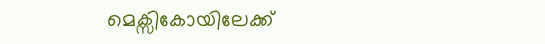മെക്സികോയിലേക്ക്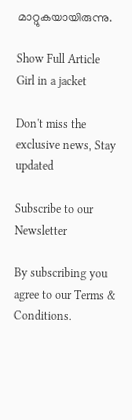മാറ്റുകയായിരുന്നു.

Show Full Article
Girl in a jacket

Don't miss the exclusive news, Stay updated

Subscribe to our Newsletter

By subscribing you agree to our Terms & Conditions.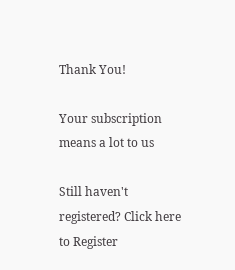Thank You!

Your subscription means a lot to us

Still haven't registered? Click here to Register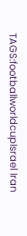TAGS:footballworldcupIsrael Iran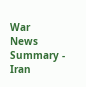War
News Summary - Iran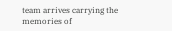team arrives carrying the memories of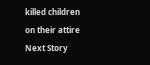killed children on their attire
Next Story